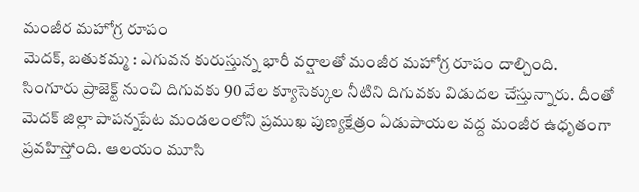మంజీర మహోగ్ర రూపం
మెదక్, బతుకమ్మ : ఎగువన కురుస్తున్న భారీ వర్షాలతో మంజీర మహోగ్ర రూపం దాల్చింది. సింగూరు ప్రాజెక్ట్ నుంచి దిగువకు 90 వేల క్యూసెక్కుల నీటిని దిగువకు విడుదల చేస్తున్నారు. దీంతో మెదక్ జిల్లా పాపన్నపేట మండలంలోని ప్రముఖ పుణ్యక్షేత్రం ఏడుపాయల వద్ద మంజీర ఉధృతంగా ప్రవహిస్తోంది. ఆలయం మూసి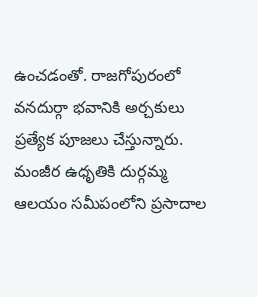ఉంచడంతో. రాజగోపురంలో వనదుర్గా భవానికి అర్చకులు ప్రత్యేక పూజలు చేస్తున్నారు. మంజీర ఉధృతికి దుర్గమ్మ ఆలయం సమీపంలోని ప్రసాదాల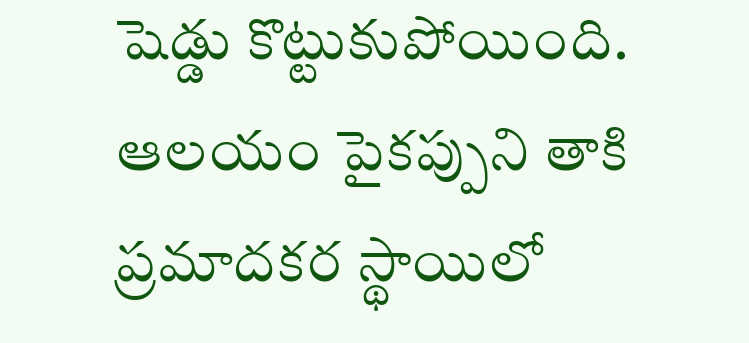షెడ్డు కొట్టుకుపోయింది. ఆలయం పైకప్పుని తాకి ప్రమాదకర స్థాయిలో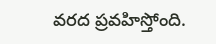వరద ప్రవహిస్తోంది.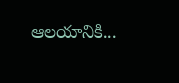ఆలయానికి...